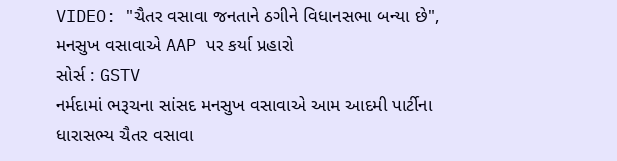VIDEO: "ચૈતર વસાવા જનતાને ઠગીને વિધાનસભા બન્યા છે", મનસુખ વસાવાએ AAP પર કર્યા પ્રહારો
સોર્સ : GSTV
નર્મદામાં ભરૂચના સાંસદ મનસુખ વસાવાએ આમ આદમી પાર્ટીના ધારાસભ્ય ચૈતર વસાવા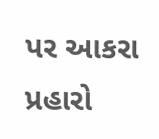પર આકરા પ્રહારો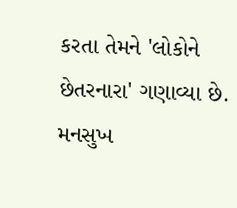કરતા તેમને 'લોકોને છેતરનારા' ગણાવ્યા છે. મનસુખ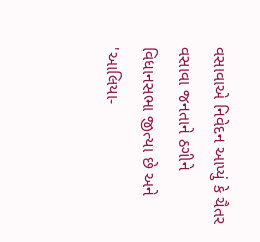વસાવાએ નિવેદન આપ્યું કે ચૈતર વસાવા જનતાને ઠગીને વિધાનસભા જીત્યા છે અને 'આલિયા-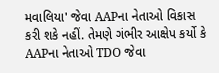મવાલિયા' જેવા AAPના નેતાઓ વિકાસ કરી શકે નહીં. તેમણે ગંભીર આક્ષેપ કર્યો કે AAPના નેતાઓ TDO જેવા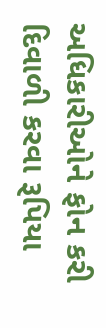અધિકારીઓને ફોન કરી દિવાળી કરવા રૂપિયા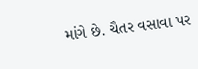માંગે છે. ચૈતર વસાવા પર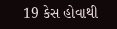19 કેસ હોવાથી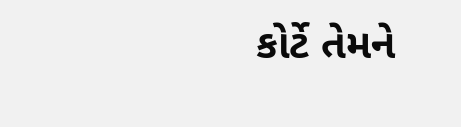કોર્ટે તેમને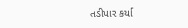તડીપાર કર્યા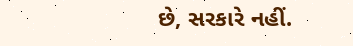છે, સરકારે નહીં.